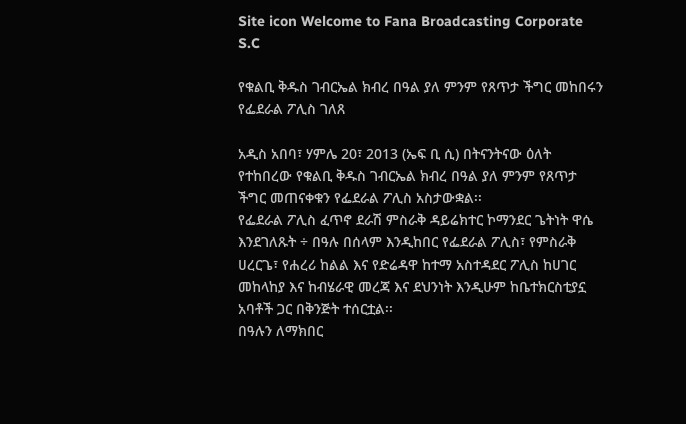Site icon Welcome to Fana Broadcasting Corporate S.C

የቁልቢ ቅዱስ ገብርኤል ክብረ በዓል ያለ ምንም የጸጥታ ችግር መከበሩን የፌደራል ፖሊስ ገለጸ

አዲስ አበባ፣ ሃምሌ 20፣ 2013 (ኤፍ ቢ ሲ) በትናንትናው ዕለት የተከበረው የቁልቢ ቅዱስ ገብርኤል ክብረ በዓል ያለ ምንም የጸጥታ ችግር መጠናቀቁን የፌደራል ፖሊስ አስታውቋል፡፡
የፌደራል ፖሊስ ፈጥኖ ደራሽ ምስራቅ ዳይሬክተር ኮማንደር ጌትነት ዋሴ እንደገለጹት ÷ በዓሉ በሰላም እንዲከበር የፌደራል ፖሊስ፣ የምስራቅ ሀረርጌ፣ የሐረሪ ከልል እና የድሬዳዋ ከተማ አስተዳደር ፖሊስ ከሀገር መከላከያ እና ከብሄራዊ መረጃ እና ደህንነት እንዲሁም ከቤተክርስቲያኗ አባቶች ጋር በቅንጅት ተሰርቷል፡፡
በዓሉን ለማክበር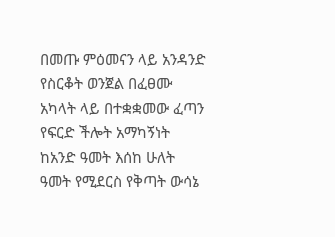በመጡ ምዕመናን ላይ አንዳንድ የስርቆት ወንጀል በፈፀሙ አካላት ላይ በተቋቋመው ፈጣን የፍርድ ችሎት አማካኝነት ከአንድ ዓመት እሰከ ሁለት ዓመት የሚደርስ የቅጣት ውሳኔ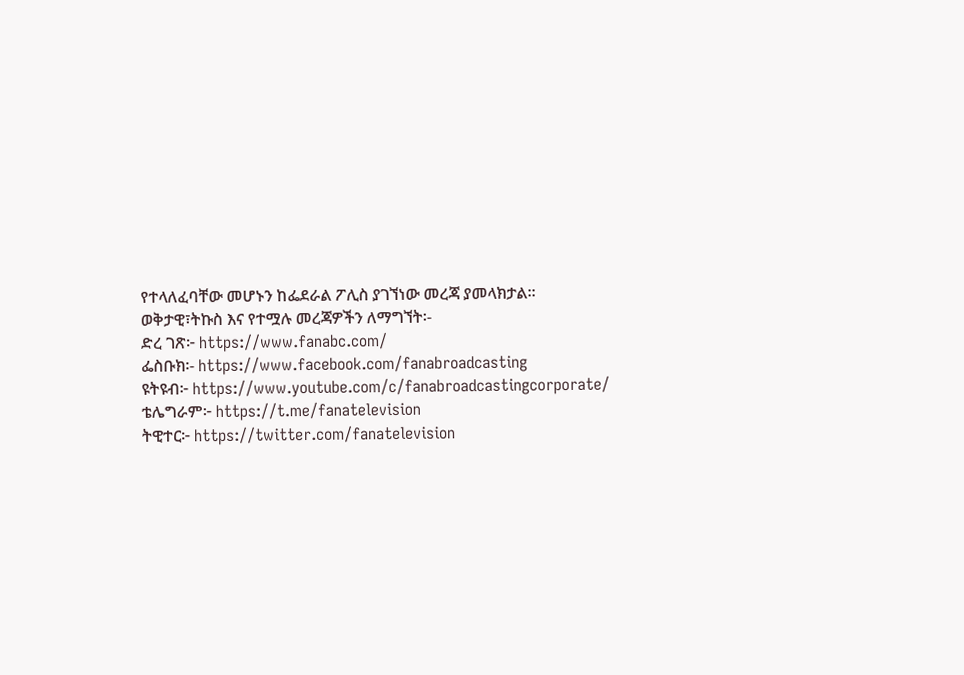የተላለፈባቸው መሆኑን ከፌደራል ፖሊስ ያገኘነው መረጃ ያመላክታል፡፡
ወቅታዊ፣ትኩስ እና የተሟሉ መረጃዎችን ለማግኘት፡-
ድረ ገጽ፦ https://www.fanabc.com/
ፌስቡክ፡- https://www.facebook.com/fanabroadcasting
ዩትዩብ፦ https://www.youtube.com/c/fanabroadcastingcorporate/
ቴሌግራም፦ https://t.me/fanatelevision
ትዊተር፦ https://twitter.com/fanatelevision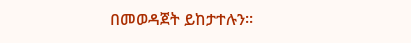በመወዳጀት ይከታተሉን፡፡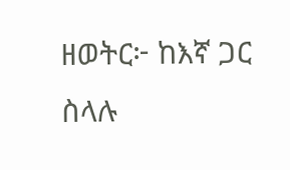ዘወትር፦ ከእኛ ጋር ስላሉ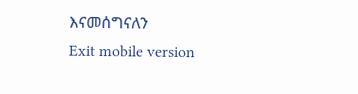እናመሰግናለን
Exit mobile version